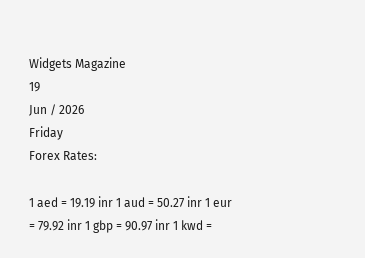Widgets Magazine
19
Jun / 2026
Friday
Forex Rates:

1 aed = 19.19 inr 1 aud = 50.27 inr 1 eur = 79.92 inr 1 gbp = 90.97 inr 1 kwd =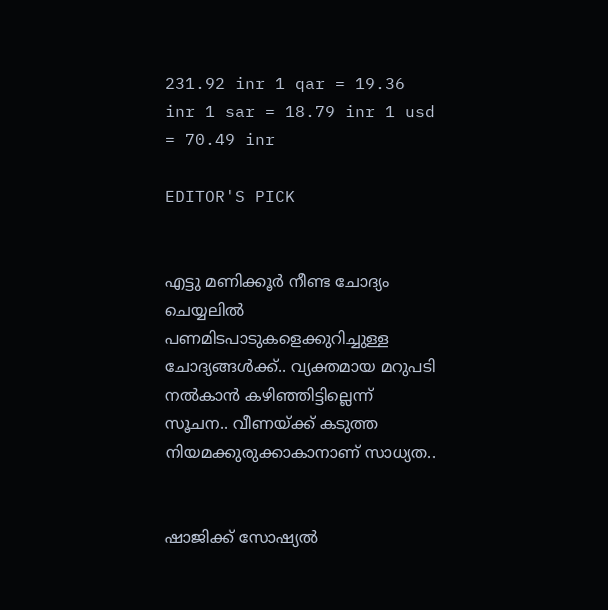231.92 inr 1 qar = 19.36 inr 1 sar = 18.79 inr 1 usd = 70.49 inr

EDITOR'S PICK


എട്ടു മണിക്കൂര്‍ നീണ്ട ചോദ്യം ചെയ്യലില്‍ പണമിടപാടുകളെക്കുറിച്ചുള്ള ചോദ്യങ്ങള്‍ക്ക്.. വ്യക്തമായ മറുപടി നല്‍കാന്‍ കഴിഞ്ഞിട്ടില്ലെന്ന് സൂചന.. വീണയ്ക്ക് കടുത്ത നിയമക്കുരുക്കാകാനാണ് സാധ്യത..


ഷാജിക്ക് സോഷ്യല്‍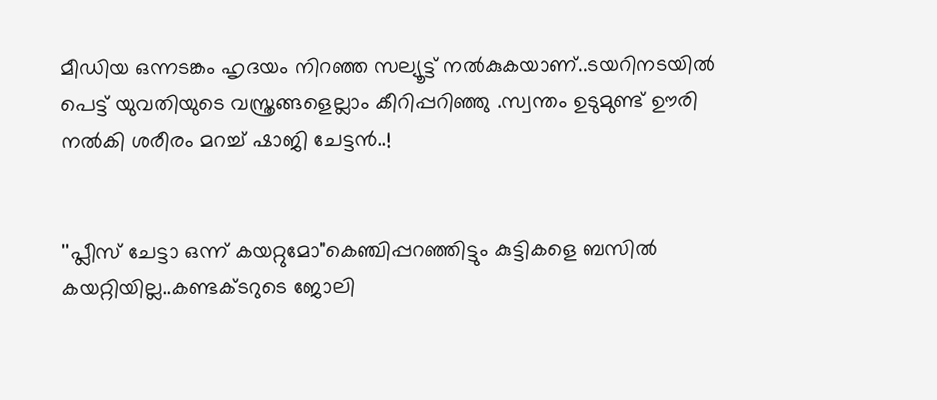മീഡിയ ഒന്നടങ്കം ഹൃദയം നിറഞ്ഞ സല്യൂട്ട് നല്‍കുകയാണ്..ടയറിനടയിൽ പെട്ട് യുവതിയുടെ വസ്ത്രങ്ങളെല്ലാം കീറിപ്പറിഞ്ഞു .സ്വന്തം ഉടുമുണ്ട് ഊരി നല്‍കി ശരീരം മറച്ച് ഷാജി ചേട്ടൻ..!


''പ്ലീസ് ചേട്ടാ ഒന്ന് കയറ്റുമോ"കെഞ്ചിപ്പറഞ്ഞിട്ടും കുട്ടികളെ ബസില്‍ കയറ്റിയില്ല..കണ്ടക്ടറുടെ ജോലി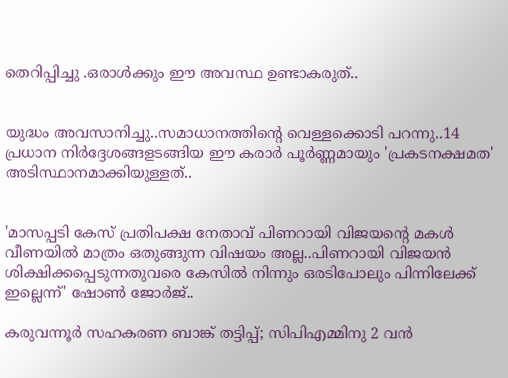തെറിപ്പിച്ചു .ഒരാൾക്കും ഈ അവസ്ഥ ഉണ്ടാകരുത്..


യുദ്ധം അവസാനിച്ചു..സമാധാനത്തിന്റെ വെള്ളക്കൊടി പറന്നു..14 പ്രധാന നിര്‍ദ്ദേശങ്ങളടങ്ങിയ ഈ കരാര്‍ പൂര്‍ണ്ണമായും 'പ്രകടനക്ഷമത' അടിസ്ഥാനമാക്കിയുള്ളത്..


'മാസപ്പടി കേസ് പ്രതിപക്ഷ നേതാവ് പിണറായി വിജയന്റെ മകൾ വീണയിൽ മാത്രം ഒതുങ്ങുന്ന വിഷയം അല്ല..പിണറായി വിജയൻ ശിക്ഷിക്കപ്പെടുന്നതുവരെ കേസിൽ നിന്നും ഒരടിപോലും പിന്നിലേക്ക് ഇല്ലെന്ന്' ഷോൺ ജോർജ്..

കരുവന്നൂർ സഹകരണ ബാങ്ക് തട്ടിപ്പ്; സിപിഎമ്മിനു 2 വൻ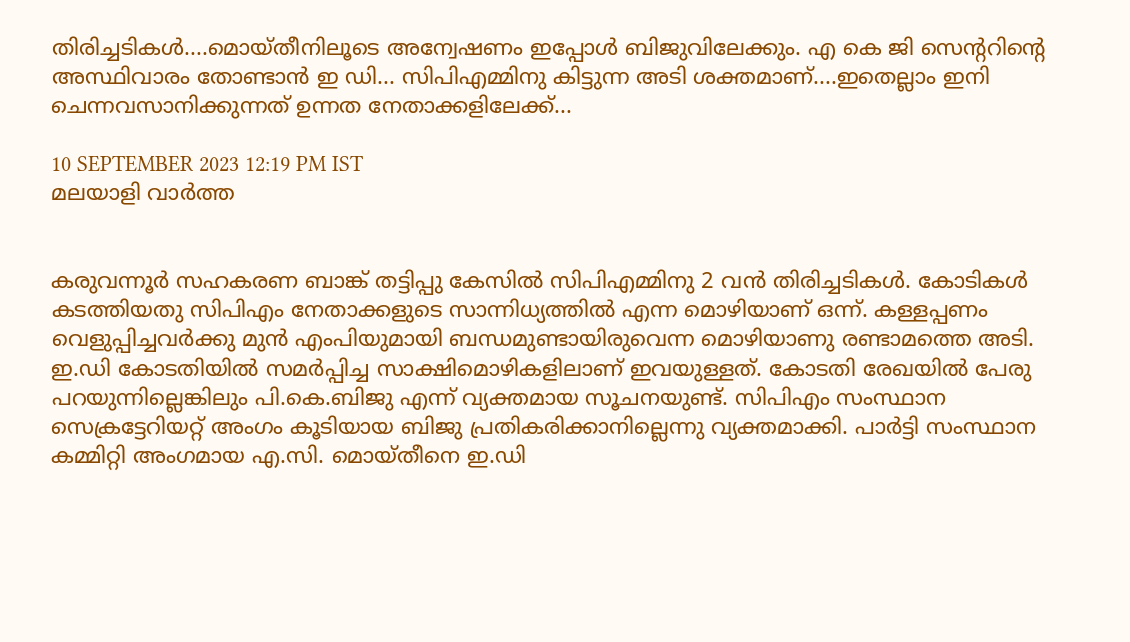തിരിച്ചടികൾ....മൊയ്തീനിലൂടെ അന്വേഷണം ഇപ്പോൾ ബിജുവിലേക്കും. എ കെ ജി സെന്ററിന്റെ അസ്ഥിവാരം തോണ്ടാൻ ഇ ഡി... സിപിഎമ്മിനു കിട്ടുന്ന അടി ശക്തമാണ്....ഇതെല്ലാം ഇനി ചെന്നവസാനിക്കുന്നത് ഉന്നത നേതാക്കളിലേക്ക്...

10 SEPTEMBER 2023 12:19 PM IST
മലയാളി വാര്‍ത്ത


കരുവന്നൂർ സഹകരണ ബാങ്ക് തട്ടിപ്പു കേസിൽ സിപിഎമ്മിനു 2 വൻ തിരിച്ചടികൾ. കോടികൾ കടത്തിയതു സിപിഎം നേതാക്കളുടെ സാന്നിധ്യത്തിൽ എന്ന മൊഴിയാണ് ഒന്ന്. കള്ളപ്പണം വെളുപ്പിച്ചവർക്കു മുൻ എംപിയുമായി ബന്ധമുണ്ടായിരുവെന്ന മൊഴിയാണു രണ്ടാമത്തെ അടി. ഇ.ഡി കോടതിയിൽ സമർപ്പിച്ച സാക്ഷിമൊഴികളിലാണ് ഇവയുള്ളത്. കോടതി രേഖയിൽ പേരു പറയുന്നില്ലെങ്കിലും പി.കെ.ബിജു എന്ന് വ്യക്തമായ സൂചനയുണ്ട്. സിപിഎം സംസ്ഥാന സെക്രട്ടേറിയറ്റ് അംഗം കൂടിയായ ബിജു പ്രതികരിക്കാനില്ലെന്നു വ്യക്തമാക്കി. പാർട്ടി സംസ്ഥാന കമ്മിറ്റി അംഗമായ എ.സി. മൊയ്തീനെ ഇ.ഡി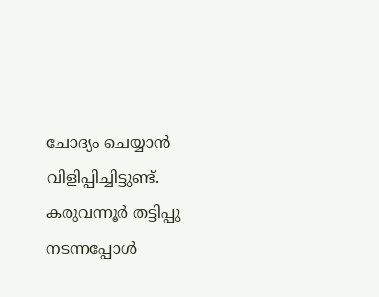ചോദ്യം ചെയ്യാൻ വിളിപ്പിച്ചിട്ടുണ്ട്. കരുവന്നൂർ തട്ടിപ്പു നടന്നപ്പോൾ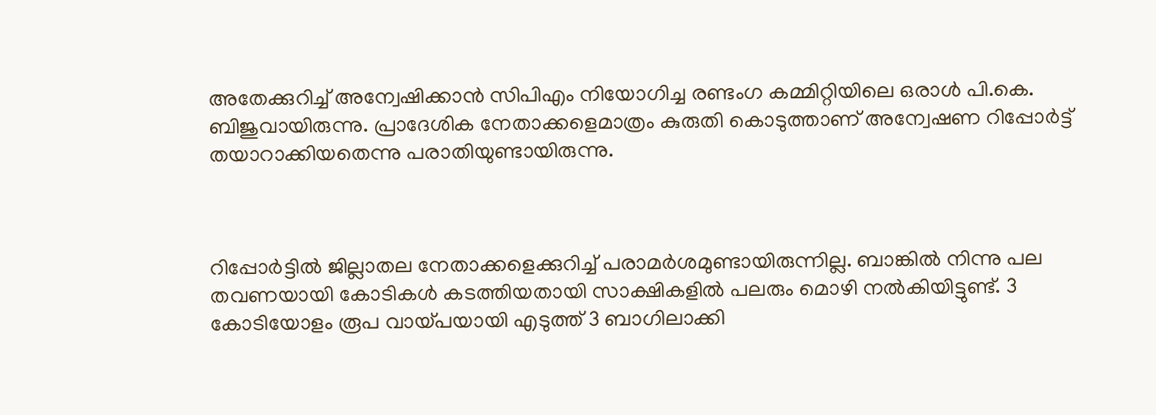അതേക്കുറിച്ച് അന്വേഷിക്കാൻ സിപിഎം നിയോഗിച്ച രണ്ടംഗ കമ്മിറ്റിയിലെ ഒരാൾ പി.കെ. ബിജുവായിരുന്നു. പ്രാദേശിക നേതാക്കളെമാത്രം കുരുതി കൊടുത്താണ് അന്വേഷണ റിപ്പോർട്ട് തയാറാക്കിയതെന്നു പരാതിയുണ്ടായിരുന്നു.



റിപ്പോർട്ടിൽ ജില്ലാതല നേതാക്കളെക്കുറിച്ച് പരാമർശമുണ്ടായിരുന്നില്ല. ബാങ്കിൽ നിന്നു പല തവണയായി കോടികൾ കടത്തിയതായി സാക്ഷികളിൽ പലരും മൊഴി നൽകിയിട്ടുണ്ട്. 3 കോടിയോളം രൂപ വായ്പയായി എടുത്ത് 3 ബാഗിലാക്കി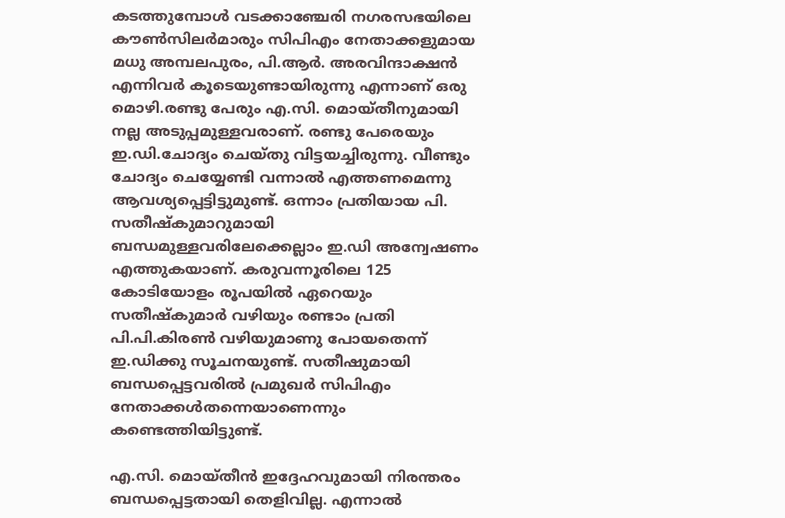കടത്തുമ്പോൾ വടക്കാഞ്ചേരി നഗരസഭയിലെ കൗൺസിലർമാരും സിപിഎം നേതാക്കളുമായ മധു അമ്പലപുരം, പി.ആർ. അരവിന്ദാക്ഷൻ എന്നിവർ കൂടെയുണ്ടായിരുന്നു എന്നാണ് ഒരു മൊഴി.രണ്ടു പേരും എ.സി. മൊയ്തീനുമായി നല്ല അടുപ്പമുള്ളവരാണ്. രണ്ടു പേരെയും ഇ.ഡി.ചോദ്യം ചെയ്തു വിട്ടയച്ചിരുന്നു. വീണ്ടും ചോദ്യം ചെയ്യേണ്ടി വന്നാൽ എത്തണമെന്നു ആവശ്യപ്പെട്ടിട്ടുമുണ്ട്. ഒന്നാം പ്രതിയായ പി. സതീഷ്കുമാറുമായി ബന്ധമുള്ളവരിലേക്കെല്ലാം ഇ.ഡി അന്വേഷണം എത്തുകയാണ്. കരുവന്നൂരിലെ 125 കോടിയോളം രൂപയിൽ ഏറെയും സതീഷ്കുമാർ വഴിയും രണ്ടാം പ്രതി പി.പി.കിരൺ വഴിയുമാണു പോയതെന്ന് ഇ.ഡിക്കു സൂചനയുണ്ട്. സതീഷുമായി ബന്ധപ്പെട്ടവരിൽ പ്രമുഖർ സിപിഎം നേതാക്കൾതന്നെയാണെന്നും കണ്ടെത്തിയിട്ടുണ്ട്.

എ.സി. മൊയ്തീൻ ഇദ്ദേഹവുമായി നിരന്തരം ബന്ധപ്പെട്ടതായി തെളിവില്ല. എന്നാൽ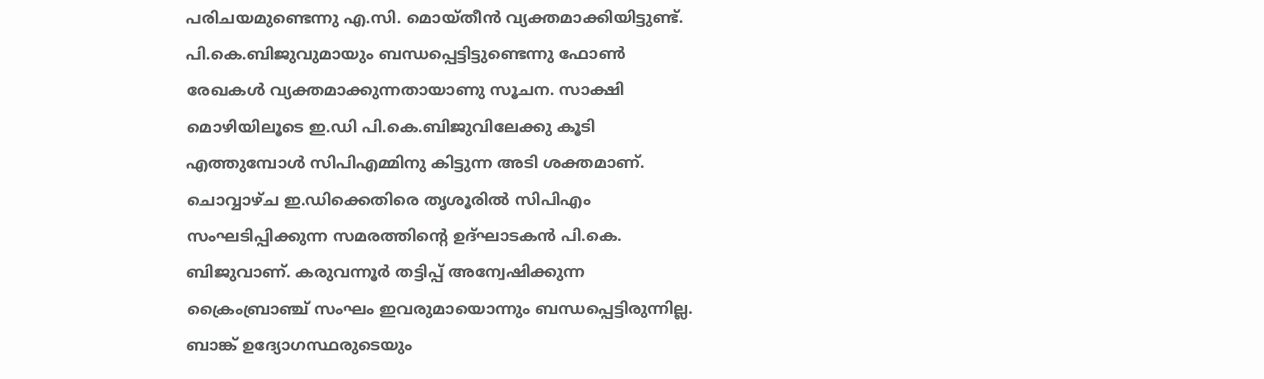പരിചയമുണ്ടെന്നു എ.സി. മൊയ്തീൻ വ്യക്തമാക്കിയിട്ടുണ്ട്. പി.കെ.ബിജുവുമായും ബന്ധപ്പെട്ടിട്ടുണ്ടെന്നു ഫോൺ രേഖകൾ വ്യക്തമാക്കുന്നതായാണു സൂചന. സാക്ഷി മൊഴിയിലൂടെ ഇ.ഡി പി.കെ.ബിജുവിലേക്കു കൂടി എത്തുമ്പോൾ സിപിഎമ്മിനു കിട്ടുന്ന അടി ശക്തമാണ്. ചൊവ്വാഴ്ച ഇ.ഡിക്കെതിരെ തൃശൂരിൽ സിപിഎം സംഘടിപ്പിക്കുന്ന സമരത്തിന്റെ ഉദ്ഘാടകൻ പി.കെ. ബിജുവാണ്. കരുവന്നൂർ തട്ടിപ്പ് അന്വേഷിക്കുന്ന ക്രൈംബ്രാഞ്ച് സംഘം ഇവരുമായൊന്നും ബന്ധപ്പെട്ടിരുന്നില്ല. ബാങ്ക് ഉദ്യോഗസ്ഥരുടെയും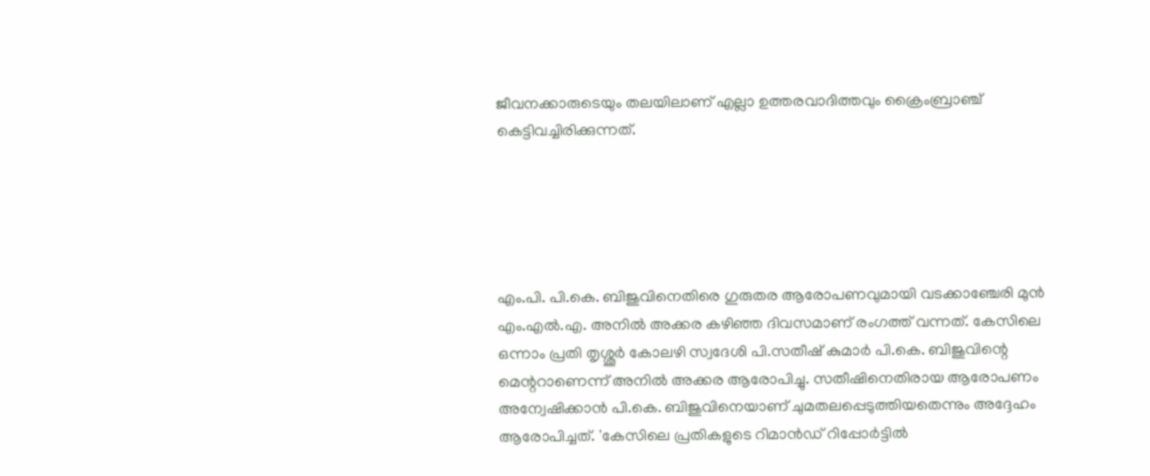ജീവനക്കാരുടെയും തലയിലാണ് എല്ലാ ഉത്തരവാദിത്തവും ക്രൈംബ്രാഞ്ച് കെട്ടിവച്ചിരിക്കുന്നത്.





എം.പി. പി.കെ. ബിജുവിനെതിരെ ഗുരുതര ആരോപണവുമായി വടക്കാഞ്ചേരി മുന്‍ എം.എല്‍.എ. അനില്‍ അക്കര കഴിഞ്ഞ ദിവസമാണ് രംഗത്ത് വന്നത്. കേസിലെ ഒന്നാം പ്രതി തൃശ്ശൂര്‍ കോലഴി സ്വദേശി പി.സതീഷ് കുമാര്‍ പി.കെ. ബിജുവിന്റെ മെന്ററാണെന്ന് അനില്‍ അക്കര ആരോപിച്ചു. സതീഷിനെതിരായ ആരോപണം അന്വേഷിക്കാന്‍ പി.കെ. ബിജുവിനെയാണ് ചുമതലപ്പെടുത്തിയതെന്നും അദ്ദേഹം ആരോപിച്ചത്. 'കേസിലെ പ്രതികളുടെ റിമാന്‍ഡ് റിപ്പോര്‍ട്ടില്‍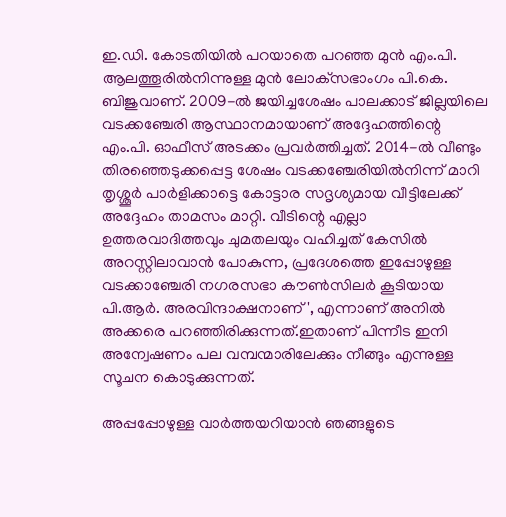ഇ.ഡി. കോടതിയില്‍ പറയാതെ പറഞ്ഞ മുന്‍ എം.പി. ആലത്തൂരില്‍നിന്നുള്ള മുന്‍ ലോക്‌സഭാംഗം പി.കെ. ബിജുവാണ്. 2009-ല്‍ ജയിച്ചശേഷം പാലക്കാട് ജില്ലയിലെ വടക്കഞ്ചേരി ആസ്ഥാനമായാണ് അദ്ദേഹത്തിന്റെ എം.പി. ഓഫീസ് അടക്കം പ്രവര്‍ത്തിച്ചത്. 2014-ല്‍ വീണ്ടും തിരഞ്ഞെടുക്കപ്പെട്ട ശേഷം വടക്കഞ്ചേരിയില്‍നിന്ന് മാറി തൃശ്ശൂര്‍ പാര്‍ളിക്കാട്ടെ കോട്ടാര സദൃശ്യമായ വീട്ടിലേക്ക് അദ്ദേഹം താമസം മാറ്റി. വീടിന്റെ എല്ലാ ഉത്തരവാദിത്തവും ചുമതലയും വഹിച്ചത് കേസില്‍ അറസ്റ്റിലാവാന്‍ പോകുന്ന, പ്രദേശത്തെ ഇപ്പോഴുള്ള വടക്കാഞ്ചേരി നഗരസഭാ കൗണ്‍സിലര്‍ കൂടിയായ പി.ആര്‍. അരവിന്ദാക്ഷനാണ്', എന്നാണ് അനിൽ അക്കരെ പറഞ്ഞിരിക്കുന്നത്.ഇതാണ് പിന്നീട ഇനി അന്വേഷണം പല വമ്പന്മാരിലേക്കും നീങ്ങും എന്നുള്ള സൂചന കൊടുക്കുന്നത്.

അപ്പപ്പോഴുള്ള വാര്‍ത്തയറിയാന്‍ ഞങ്ങളുടെ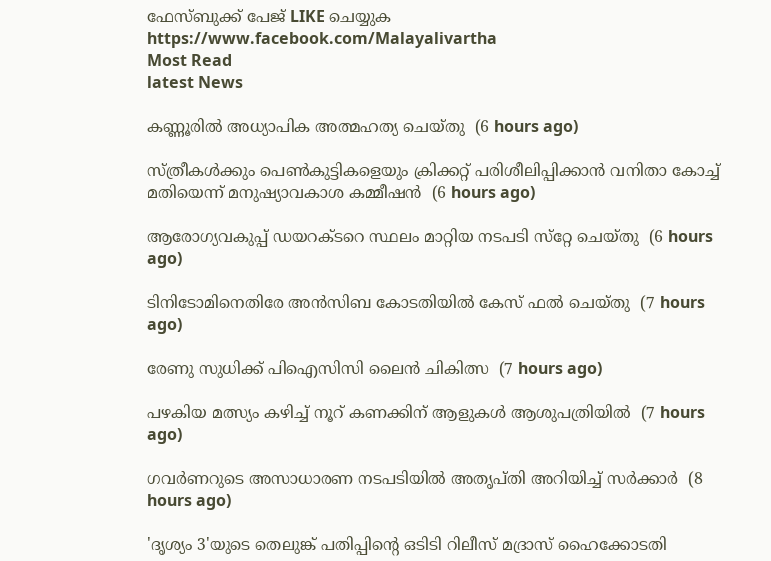ഫേസ്‌ബുക്ക്‌ പേജ് LIKE ചെയ്യുക
https://www.facebook.com/Malayalivartha
Most Read
latest News

കണ്ണൂരില്‍ അധ്യാപിക അത്മഹത്യ ചെയ്തു  (6 hours ago)

സ്ത്രീകള്‍ക്കും പെണ്‍കുട്ടികളെയും ക്രിക്കറ്റ് പരിശീലിപ്പിക്കാന്‍ വനിതാ കോച്ച് മതിയെന്ന് മനുഷ്യാവകാശ കമ്മീഷന്‍  (6 hours ago)

ആരോഗ്യവകുപ്പ് ഡയറക്ടറെ സ്ഥലം മാറ്റിയ നടപടി സ്‌റ്റേ ചെയ്തു  (6 hours ago)

ടിനിടോമിനെതിരേ അന്‍സിബ കോടതിയില്‍ കേസ് ഫല്‍ ചെയ്തു  (7 hours ago)

രേണു സുധിക്ക് പിഐസിസി ലൈന്‍ ചികിത്സ  (7 hours ago)

പഴകിയ മത്സ്യം കഴിച്ച് നൂറ് കണക്കിന് ആളുകള്‍ ആശുപത്രിയില്‍  (7 hours ago)

ഗവര്‍ണറുടെ അസാധാരണ നടപടിയില്‍ അതൃപ്തി അറിയിച്ച് സര്‍ക്കാര്‍  (8 hours ago)

'ദൃശ്യം 3'യുടെ തെലുങ്ക് പതിപ്പിന്റെ ഒടിടി റിലീസ് മദ്രാസ് ഹൈക്കോടതി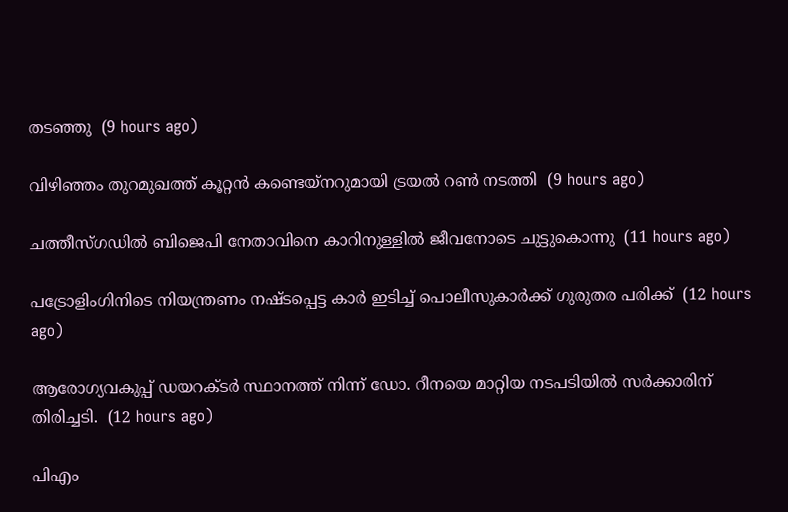തടഞ്ഞു  (9 hours ago)

വിഴിഞ്ഞം തുറമുഖത്ത് കൂറ്റന്‍ കണ്ടെയ്‌നറുമായി ട്രയല്‍ റണ്‍ നടത്തി  (9 hours ago)

ചത്തീസ്ഗഡില്‍ ബിജെപി നേതാവിനെ കാറിനുള്ളില്‍ ജീവനോടെ ചുട്ടുകൊന്നു  (11 hours ago)

പട്രോളിംഗിനിടെ നിയന്ത്രണം നഷ്ടപ്പെട്ട കാര്‍ ഇടിച്ച് പൊലീസുകാര്‍ക്ക് ഗുരുതര പരിക്ക്  (12 hours ago)

ആരോഗ്യവകുപ്പ് ഡയറക്ടർ സ്ഥാനത്ത് നിന്ന് ഡോ. റീനയെ മാറ്റിയ നടപടിയിൽ സർക്കാരിന് തിരിച്ചടി.  (12 hours ago)

പിഎം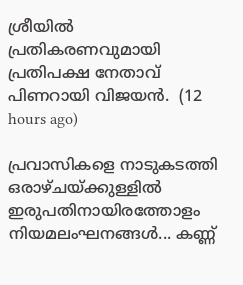ശ്രീയിൽ പ്രതികരണവുമായി പ്രതിപക്ഷ നേതാവ് പിണറായി വിജയൻ.  (12 hours ago)

പ്രവാസികളെ നാടുകടത്തി ഒരാഴ്ചയ്ക്കുള്ളിൽ ഇരുപതിനായിരത്തോളം നിയമലംഘനങ്ങൾ... കണ്ണ്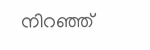നിറഞ്ഞ്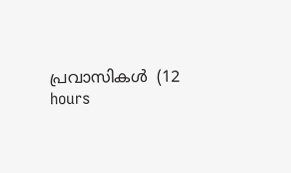പ്രവാസികൾ  (12 hours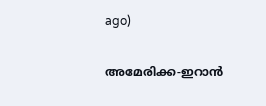ago)

അമേരിക്ക-ഇറാന്‍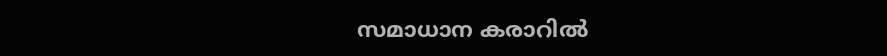സമാധാന കരാറില്‍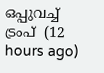ഒപ്പുവച്ച് ട്രംപ്  (12 hours ago)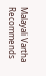Malayali Vartha Recommends